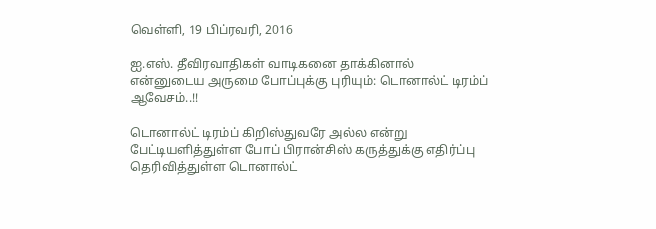வெள்ளி, 19 பிப்ரவரி, 2016

ஐ.எஸ். தீவிரவாதிகள் வாடிகனை தாக்கினால் என்னுடைய அருமை போப்புக்கு புரியும்: டொனால்ட் டிரம்ப் ஆவேசம்..!!

டொனால்ட் டிரம்ப் கிறிஸ்துவரே அல்ல என்று பேட்டியளித்துள்ள போப் பிரான்சிஸ் கருத்துக்கு எதிர்ப்பு தெரிவித்துள்ள டொனால்ட்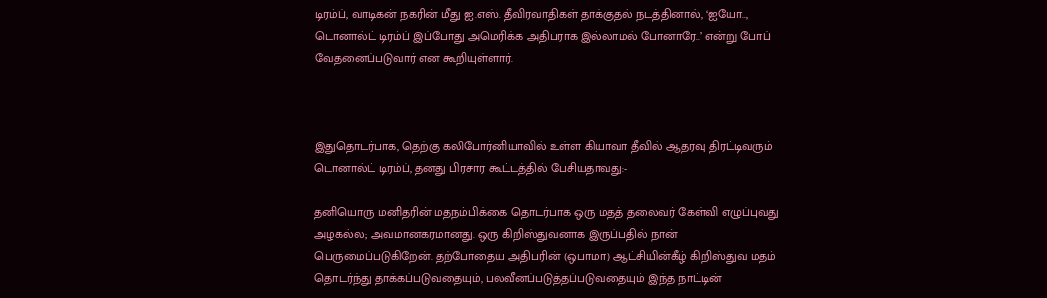டிரம்ப், வாடிகன் நகரின் மீது ஐ.எஸ். தீவிரவாதிகள் தாக்குதல் நடத்தினால், ‘ஐயோ.., டொனால்ட் டிரம்ப் இப்போது அமெரிக்க அதிபராக இல்லாமல் போனாரே..’ என்று போப் வேதனைப்படுவார் என கூறியுள்ளார்.



இதுதொடர்பாக, தெற்கு கலிபோர்னியாவில் உள்ள கியாவா தீவில் ஆதரவு திரட்டிவரும் டொனால்ட் டிரம்ப், தனது பிரசார கூட்டத்தில் பேசியதாவது:-

தனியொரு மனிதரின் மதநம்பிக்கை தொடர்பாக ஒரு மதத் தலைவர் கேள்வி எழுப்புவது அழகல்ல; அவமானகரமானது. ஒரு கிறிஸ்துவனாக இருப்பதில் நான் பெருமைப்படுகிறேன். தற்போதைய அதிபரின் (ஒபாமா) ஆட்சியின்கீழ் கிறிஸ்துவ மதம் தொடர்ந்து தாக்கப்படுவதையும், பலவீனப்படுத்தப்படுவதையும் இந்த நாட்டின்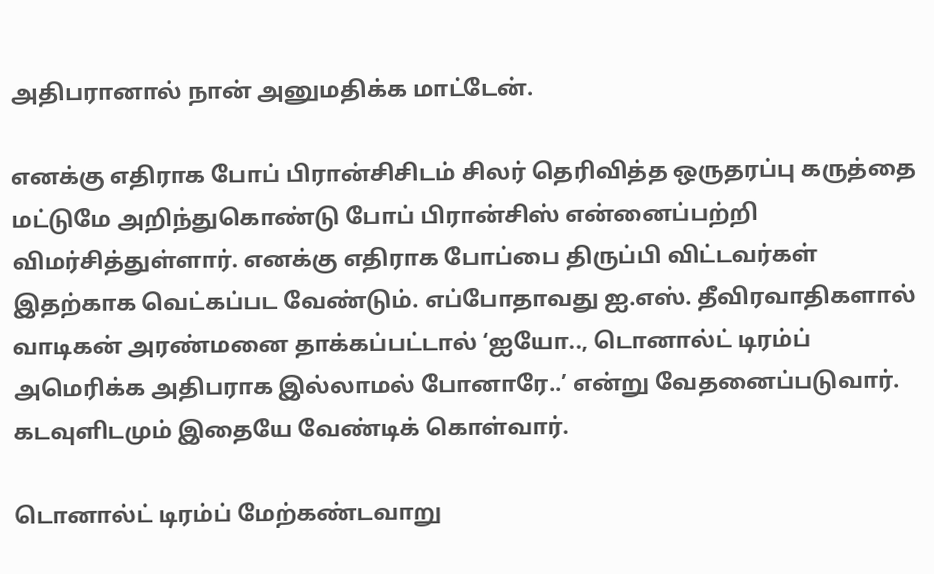அதிபரானால் நான் அனுமதிக்க மாட்டேன்.

எனக்கு எதிராக போப் பிரான்சிசிடம் சிலர் தெரிவித்த ஒருதரப்பு கருத்தை மட்டுமே அறிந்துகொண்டு போப் பிரான்சிஸ் என்னைப்பற்றி விமர்சித்துள்ளார். எனக்கு எதிராக போப்பை திருப்பி விட்டவர்கள் இதற்காக வெட்கப்பட வேண்டும். எப்போதாவது ஐ.எஸ். தீவிரவாதிகளால் வாடிகன் அரண்மனை தாக்கப்பட்டால் ‘ஐயோ.., டொனால்ட் டிரம்ப் அமெரிக்க அதிபராக இல்லாமல் போனாரே..’ என்று வேதனைப்படுவார். கடவுளிடமும் இதையே வேண்டிக் கொள்வார்.

டொனால்ட் டிரம்ப் மேற்கண்டவாறு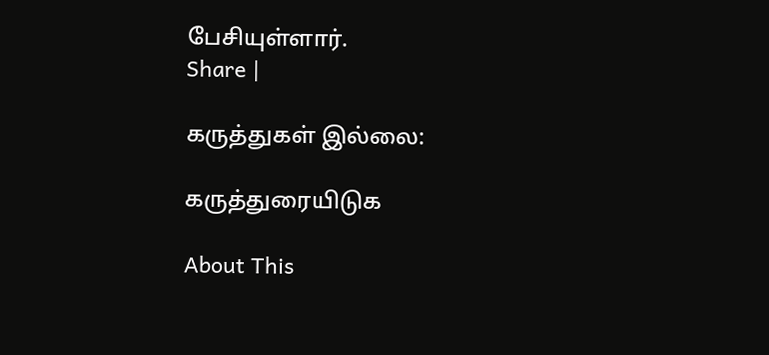பேசியுள்ளார்.
Share |

கருத்துகள் இல்லை:

கருத்துரையிடுக

About This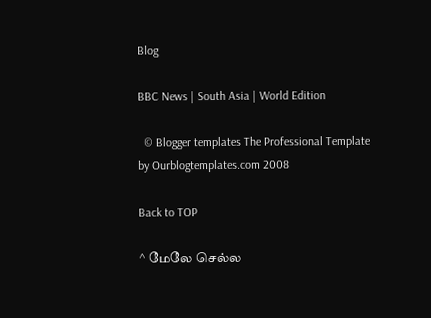Blog

BBC News | South Asia | World Edition

  © Blogger templates The Professional Template by Ourblogtemplates.com 2008

Back to TOP

^ மேலே செல்ல